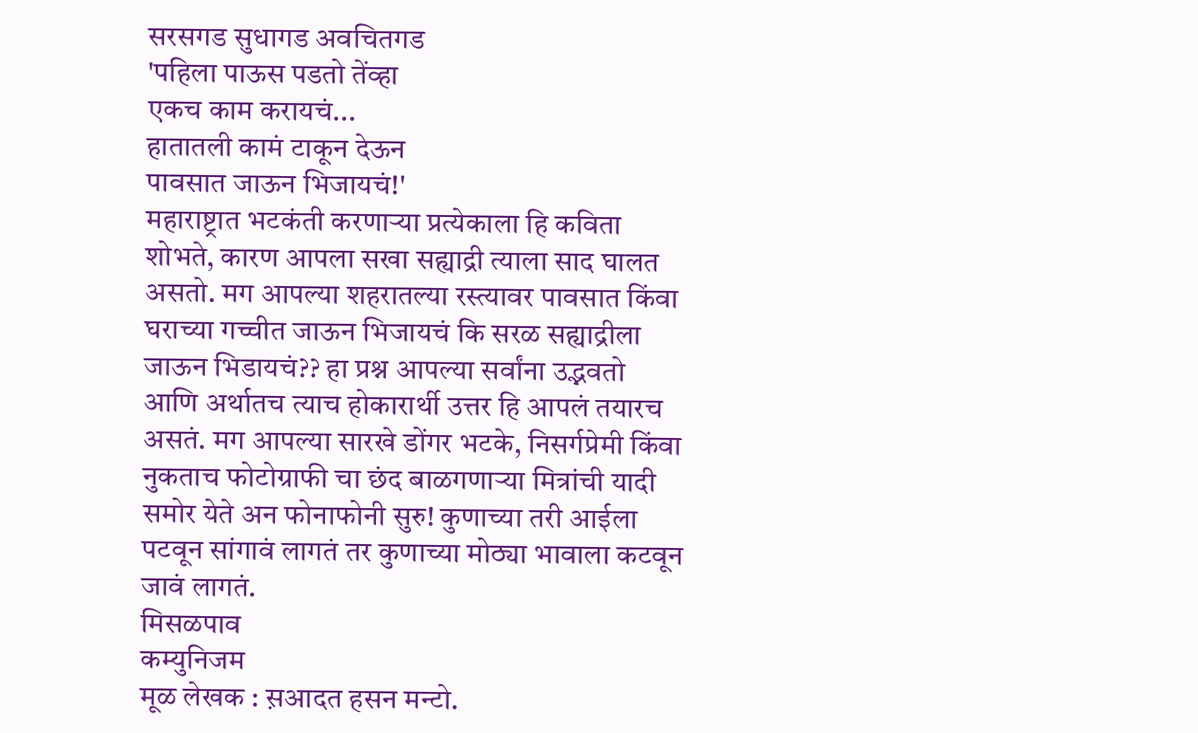सरसगड सुधागड अवचितगड
'पहिला पाऊस पडतो तेंव्हा
एकच काम करायचं...
हातातली कामं टाकून देऊन
पावसात जाऊन भिजायचं!'
महाराष्ट्रात भटकंती करणाऱ्या प्रत्येकाला हि कविता शोभते, कारण आपला सखा सह्याद्री त्याला साद घालत असतो. मग आपल्या शहरातल्या रस्त्यावर पावसात किंवा घराच्या गच्चीत जाऊन भिजायचं कि सरळ सह्याद्रीला जाऊन भिडायचं?? हा प्रश्न आपल्या सर्वांना उद्भवतो आणि अर्थातच त्याच होकारार्थी उत्तर हि आपलं तयारच असतं. मग आपल्या सारखे डोंगर भटके, निसर्गप्रेमी किंवा नुकताच फोटोग्राफी चा छंद बाळगणाऱ्या मित्रांची यादी समोर येते अन फोनाफोनी सुरु! कुणाच्या तरी आईला पटवून सांगावं लागतं तर कुणाच्या मोठ्या भावाला कटवून जावं लागतं.
मिसळपाव
कम्युनिजम
मूळ लेखक : स़आदत हसन मन्टो.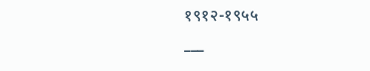१९१२-१९५५
___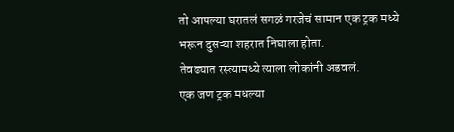तो आपल्या घरातलं सगळं गरजेचं सामान एक ट्रक मध्ये भरून दुसऱ्या शहरात निघाला होता.
तेवढ्यात रस्त्यामध्ये त्याला लोकांनी अडवलं.
एक जण ट्रक मधल्या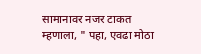सामानावर नजर टाकत म्हणाला, " पहा, एवढा मोठा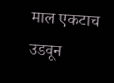माल एकटाच उडवून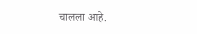चालला आहे.